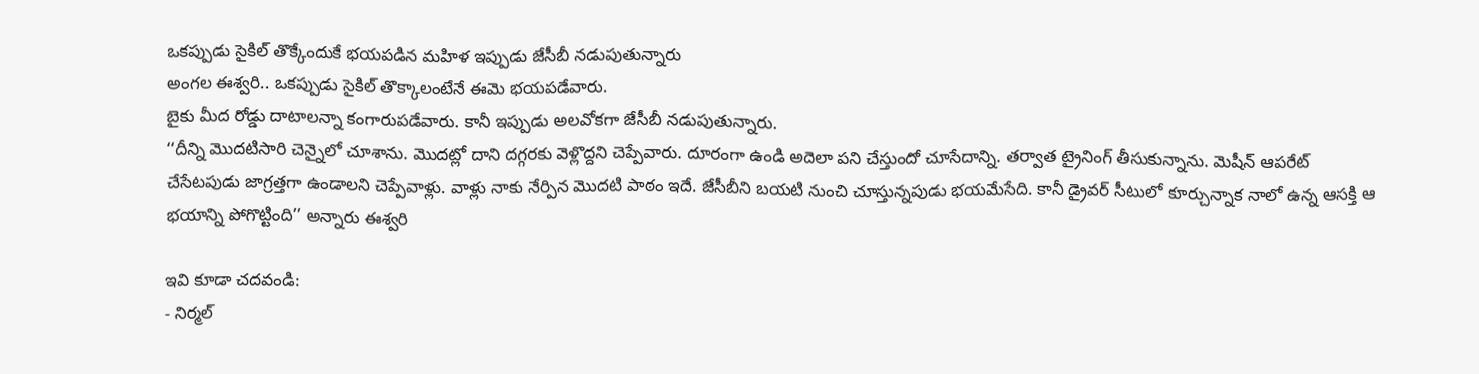ఒకప్పుడు సైకిల్ తొక్కేందుకే భయపడిన మహిళ ఇప్పుడు జేసీబీ నడుపుతున్నారు
అంగల ఈశ్వరి.. ఒకప్పుడు సైకిల్ తొక్కాలంటేనే ఈమె భయపడేవారు.
బైకు మీద రోడ్డు దాటాలన్నా కంగారుపడేవారు. కానీ ఇప్పుడు అలవోకగా జేసీబీ నడుపుతున్నారు.
‘‘దీన్ని మొదటిసారి చెన్నైలో చూశాను. మొదట్లో దాని దగ్గరకు వెళ్లొద్దని చెప్పేవారు. దూరంగా ఉండి అదెలా పని చేస్తుందో చూసేదాన్ని. తర్వాత ట్రైనింగ్ తీసుకున్నాను. మెషీన్ ఆపరేట్ చేసేటపుడు జాగ్రత్తగా ఉండాలని చెప్పేవాళ్లు. వాళ్లు నాకు నేర్పిన మొదటి పాఠం ఇదే. జేసీబీని బయటి నుంచి చూస్తున్నపుడు భయమేసేది. కానీ డ్రైవర్ సీటులో కూర్చున్నాక నాలో ఉన్న ఆసక్తి ఆ భయాన్ని పోగొట్టింది’’ అన్నారు ఈశ్వరి

ఇవి కూడా చదవండి:
- నిర్మల్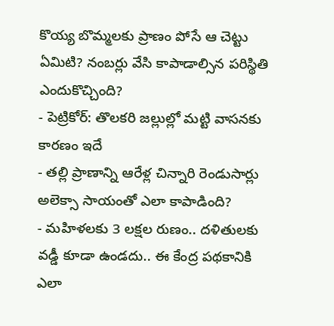కొయ్య బొమ్మలకు ప్రాణం పోసే ఆ చెట్టు ఏమిటి? నంబర్లు వేసి కాపాడాల్సిన పరిస్థితి ఎందుకొచ్చింది?
- పెట్రికోర్: తొలకరి జల్లుల్లో మట్టి వాసనకు కారణం ఇదే
- తల్లి ప్రాణాన్ని ఆరేళ్ల చిన్నారి రెండుసార్లు అలెక్సా సాయంతో ఎలా కాపాడింది?
- మహిళలకు 3 లక్షల రుణం.. దళితులకు వడ్డీ కూడా ఉండదు.. ఈ కేంద్ర పథకానికి ఎలా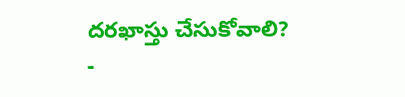దరఖాస్తు చేసుకోవాలి?
-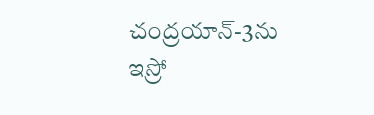చంద్రయాన్-3ను ఇస్రో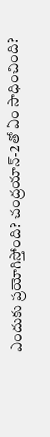ఎందుకు ప్రయోగిస్తోంది? చంద్రయాన్-2తో ఏం సాధించింది?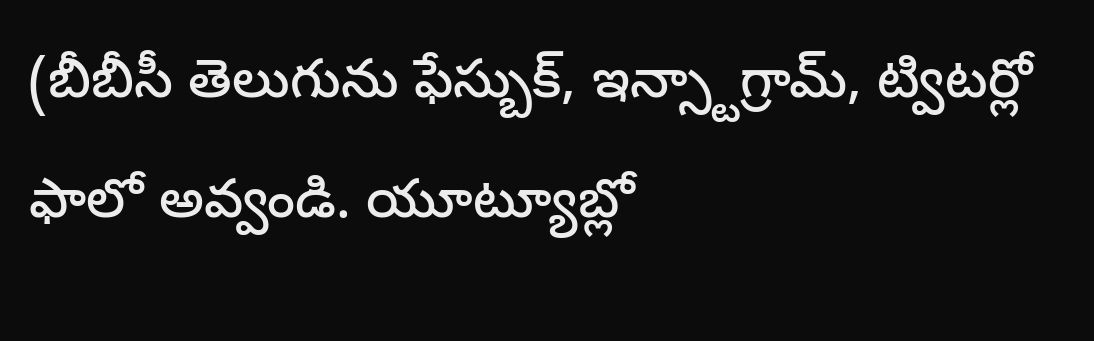(బీబీసీ తెలుగును ఫేస్బుక్, ఇన్స్టాగ్రామ్, ట్విటర్లో ఫాలో అవ్వండి. యూట్యూబ్లో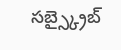సబ్స్క్రైబ్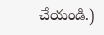చేయండి.)